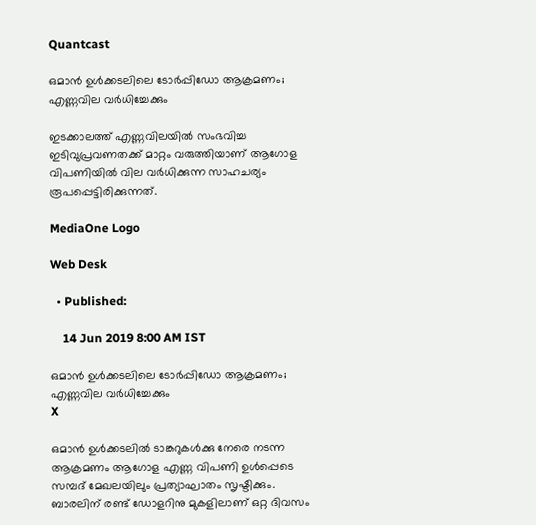Quantcast

ഒമാൻ ഉൾക്കടലിലെ ടോര്‍പ്പിഡോ ആക്രമണം; എണ്ണവില വര്‍ധിച്ചേക്കും

ഇടക്കാലത്ത് എണ്ണവിലയിൽ സംഭവിച്ച ഇടിവുപ്രവണതക്ക് മാറ്റം വരുത്തിയാണ് ആഗോള വിപണിയിൽ വില വർധിക്കുന്ന സാഹചര്യം രൂപപ്പെട്ടിരിക്കുന്നത്.

MediaOne Logo

Web Desk

  • Published:

    14 Jun 2019 8:00 AM IST

ഒമാൻ ഉൾക്കടലിലെ ടോര്‍പ്പിഡോ ആക്രമണം; എണ്ണവില വര്‍ധിച്ചേക്കും
X

ഒമാൻ ഉൾക്കടലിൽ ടാങ്കറുകൾക്കു നേരെ നടന്ന ആക്രമണം ആഗോള എണ്ണ വിപണി ഉൾപ്പെടെ സമ്പദ് മേഖലയിലും പ്രത്യാഘാതം സൃഷ്ടിക്കും. ബാരലിന് രണ്ട് ഡോളറിനു മുകളിലാണ് ഒറ്റ ദിവസം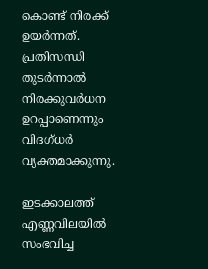കൊണ്ട് നിരക്ക് ഉയർന്നത്. പ്രതിസന്ധി തുടർന്നാൽ നിരക്കുവർധന ഉറപ്പാണെന്നും വിദഗ്ധർ വ്യക്തമാക്കുന്നു.

ഇടക്കാലത്ത് എണ്ണവിലയിൽ സംഭവിച്ച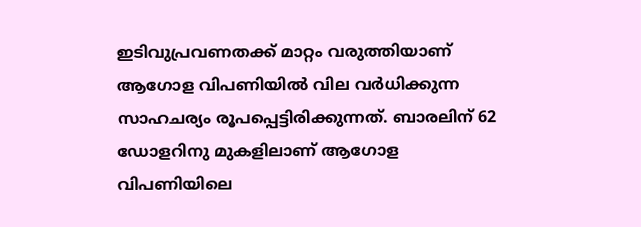ഇടിവുപ്രവണതക്ക് മാറ്റം വരുത്തിയാണ് ആഗോള വിപണിയിൽ വില വർധിക്കുന്ന സാഹചര്യം രൂപപ്പെട്ടിരിക്കുന്നത്. ബാരലിന് 62 ഡോളറിനു മുകളിലാണ് ആഗോള വിപണിയിലെ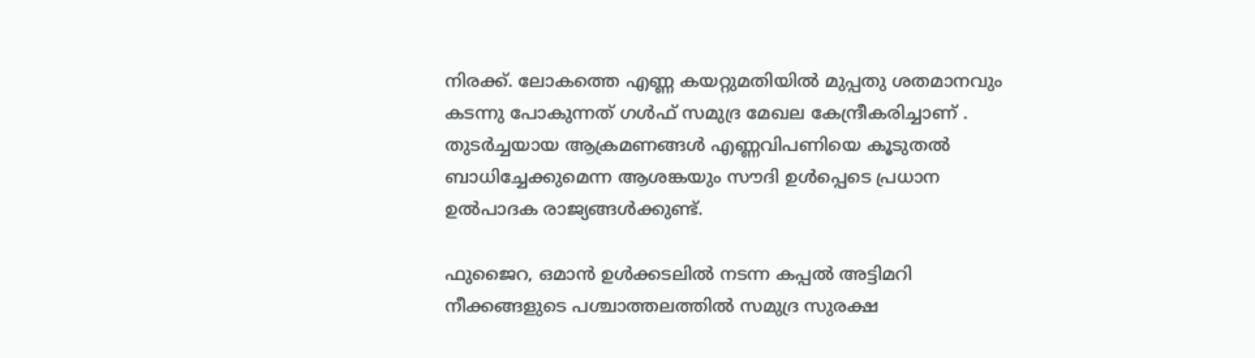നിരക്ക്. ലോകത്തെ എണ്ണ കയറ്റുമതിയിൽ മുപ്പതു ശതമാനവും കടന്നു പോകുന്നത് ഗൾഫ് സമുദ്ര മേഖല കേന്ദ്രീകരിച്ചാണ് . തുടർച്ചയായ ആക്രമണങ്ങൾ എണ്ണവിപണിയെ കൂടുതൽ ബാധിച്ചേക്കുമെന്ന ആശങ്കയും സൗദി ഉൾപ്പെടെ പ്രധാന ഉൽപാദക രാജ്യങ്ങൾക്കുണ്ട്.

ഫുജൈറ, ഒമാൻ ഉൾക്കടലിൽ നടന്ന കപ്പൽ അട്ടിമറി നീക്കങ്ങളുടെ പശ്ചാത്തലത്തിൽ സമുദ്ര സുരക്ഷ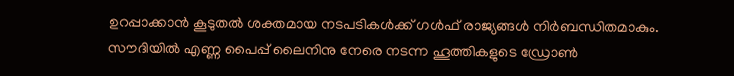ഉറപ്പാക്കാൻ കൂടുതൽ ശക്തമായ നടപടികൾക്ക് ഗൾഫ് രാജ്യങ്ങൾ നിർബന്ധിതമാകും. സൗദിയിൽ എണ്ണ പൈപ്പ് ലൈനിനു നേരെ നടന്ന ഹൂത്തികളുടെ ഡ്രോൺ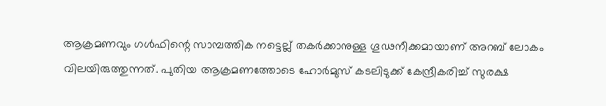ആക്രമണവും ഗൾഫിന്റെ സാമ്പത്തിക നട്ടെല്ല് തകർക്കാനുള്ള ഗൂഢനീക്കമായാണ് അറബ് ലോകം വിലയിരുത്തുന്നത്. പുതിയ ആക്രമണത്തോടെ ഹോർമുസ് കടലിടുക്ക് കേന്ദ്രീകരിച്ച് സുരക്ഷ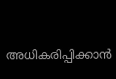അധികരിപ്പിക്കാൻ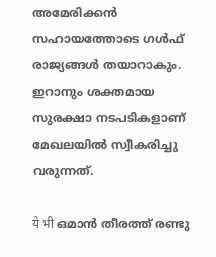അമേരിക്കൻ സഹായത്തോടെ ഗൾഫ് രാജ്യങ്ങൾ തയാറാകും. ഇറാനും ശക്തമായ സുരക്ഷാ നടപടികളാണ് മേഖലയിൽ സ്വീകരിച്ചു വരുന്നത്.

ये भी ഒമാന്‍ തീരത്ത് രണ്ടു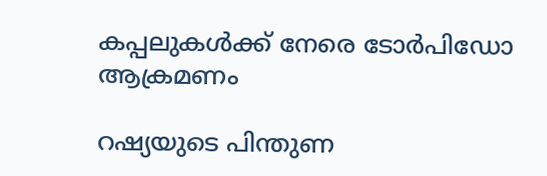കപ്പലുകള്‍ക്ക് നേരെ ടോര്‍പിഡോ ആക്രമണം

റഷ്യയുടെ പിന്തുണ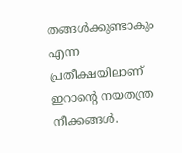തങ്ങൾക്കുണ്ടാകും എന്ന പ്രതീക്ഷയിലാണ് ഇറാന്റെ നയതന്ത്ര നീക്കങ്ങൾ.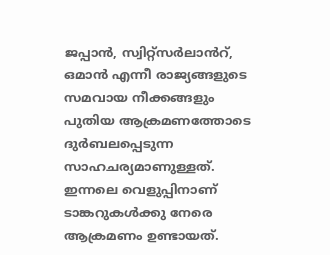ജപ്പാൻ, സ്വിറ്റ്സർലാൻറ്, ഒമാൻ എന്നീ രാജ്യങ്ങളുടെ സമവായ നീക്കങ്ങളും പുതിയ ആക്രമണത്തോടെ ദുർബലപ്പെടുന്ന സാഹചര്യമാണുള്ളത്. ഇന്നലെ വെളുപ്പിനാണ്
ടാങ്കറുകൾക്കു നേരെ ആക്രമണം ഉണ്ടായത്.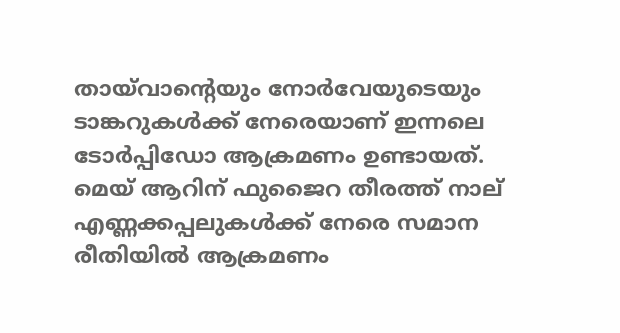തായ്‌വാന്‍റെയും നോർവേയുടെയും ടാങ്കറുകൾക്ക് നേരെയാണ് ഇന്നലെ ടോര്‍പ്പിഡോ ആക്രമണം ഉണ്ടായത്. മെയ് ആറിന് ഫുജൈറ തീരത്ത് നാല്
എണ്ണക്കപ്പലുകൾക്ക് നേരെ സമാന രീതിയിൽ ആക്രമണം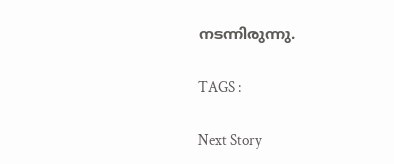നടന്നിരുന്നു.

TAGS :

Next Story